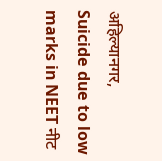अहिल्यानगर,
Suicide due to low marks in NEET नीट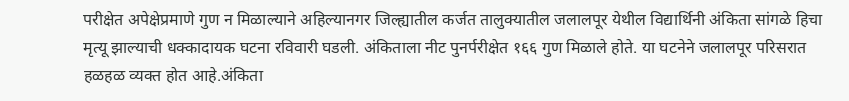परीक्षेत अपेक्षेप्रमाणे गुण न मिळाल्याने अहिल्यानगर जिल्ह्यातील कर्जत तालुक्यातील जलालपूर येथील विद्यार्थिनी अंकिता सांगळे हिचा मृत्यू झाल्याची धक्कादायक घटना रविवारी घडली. अंकिताला नीट पुनर्परीक्षेत १६६ गुण मिळाले होते. या घटनेने जलालपूर परिसरात हळहळ व्यक्त होत आहे.अंकिता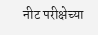नीट परीक्षेच्या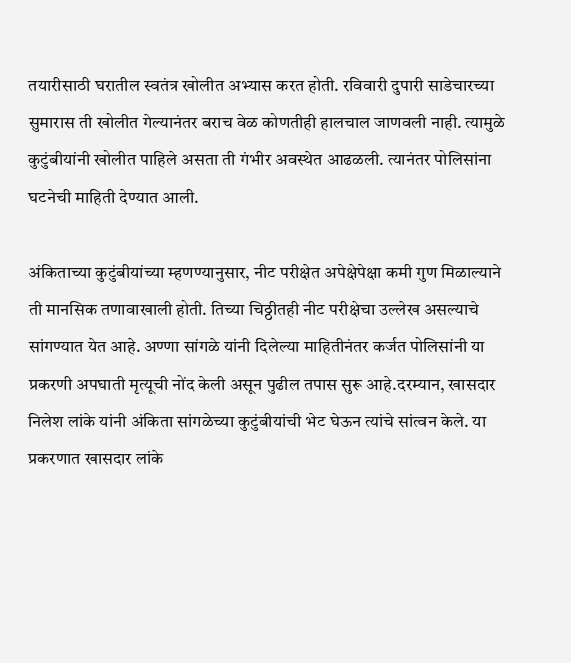तयारीसाठी घरातील स्वतंत्र खोलीत अभ्यास करत होती. रविवारी दुपारी साडेचारच्या सुमारास ती खोलीत गेल्यानंतर बराच वेळ कोणतीही हालचाल जाणवली नाही. त्यामुळे कुटुंबीयांनी खोलीत पाहिले असता ती गंभीर अवस्थेत आढळली. त्यानंतर पोलिसांना घटनेची माहिती देण्यात आली.

अंकिताच्या कुटुंबीयांच्या म्हणण्यानुसार, नीट परीक्षेत अपेक्षेपेक्षा कमी गुण मिळाल्याने ती मानसिक तणावाखाली होती. तिच्या चिठ्ठीतही नीट परीक्षेचा उल्लेख असल्याचे सांगण्यात येत आहे. अण्णा सांगळे यांनी दिलेल्या माहितीनंतर कर्जत पोलिसांनी या प्रकरणी अपघाती मृत्यूची नोंद केली असून पुढील तपास सुरू आहे.दरम्यान, खासदार निलेश लांके यांनी अंकिता सांगळेच्या कुटुंबीयांची भेट घेऊन त्यांचे सांत्वन केले. या प्रकरणात खासदार लांके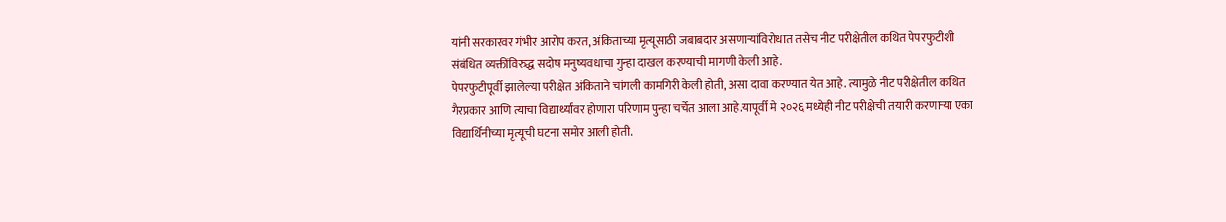यांनी सरकारवर गंभीर आरोप करत, अंकिताच्या मृत्यूसाठी जबाबदार असणाऱ्यांविरोधात तसेच नीट परीक्षेतील कथित पेपरफुटीशी संबंधित व्यक्तींविरुद्ध सदोष मनुष्यवधाचा गुन्हा दाखल करण्याची मागणी केली आहे.
पेपरफुटीपूर्वी झालेल्या परीक्षेत अंकिताने चांगली कामगिरी केली होती, असा दावा करण्यात येत आहे. त्यामुळे नीट परीक्षेतील कथित गैरप्रकार आणि त्याचा विद्यार्थ्यांवर होणारा परिणाम पुन्हा चर्चेत आला आहे.यापूर्वी मे २०२६ मध्येही नीट परीक्षेची तयारी करणाऱ्या एका विद्यार्थिनीच्या मृत्यूची घटना समोर आली होती.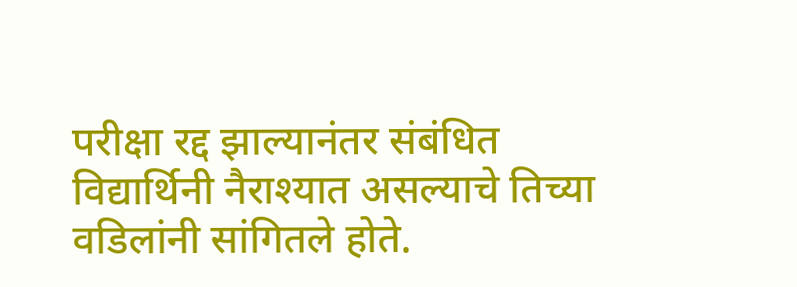परीक्षा रद्द झाल्यानंतर संबंधित विद्यार्थिनी नैराश्यात असल्याचे तिच्या वडिलांनी सांगितले होते.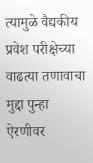त्यामुळे वैद्यकीय प्रवेश परीक्षेच्या वाढत्या तणावाचा मुद्दा पुन्हा ऐरणीवर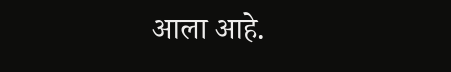आला आहे.